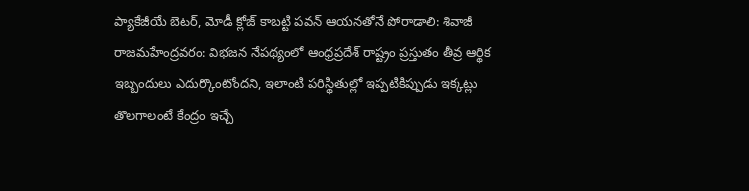ప్యాకేజీయే బెటర్, మోడీ క్లోజ్ కాబట్టి పవన్ ఆయనతోనే పోరాడాలి: శివాజీ
రాజమహేంద్రవరం: విభజన నేపథ్యంలో ఆంధ్రప్రదేశ్ రాష్ట్రం ప్రస్తుతం తీవ్ర ఆర్థిక ఇబ్బందులు ఎదుర్కొంటోందని, ఇలాంటి పరిస్థితుల్లో ఇప్పటికిప్పుడు ఇక్కట్లు తొలగాలంటే కేంద్రం ఇచ్చే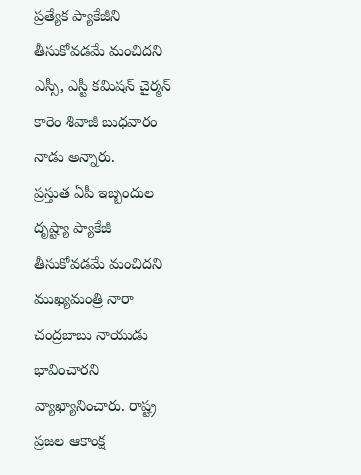ప్రత్యేక ప్యాకేజీని తీసుకోవడమే మంచిదని ఎస్సీ, ఎస్టీ కమిషన్ చైర్మన్ కారెం శివాజీ బుధవారం నాడు అన్నారు.
ప్రస్తుత ఏపీ ఇబ్బందుల దృష్ట్యా ప్యాకేజీ తీసుకోవడమే మంచిదని ముఖ్యమంత్రి నారా చంద్రబాబు నాయుడు భావించారని వ్యాఖ్యానించారు. రాష్ట్ర ప్రజల ఆకాంక్ష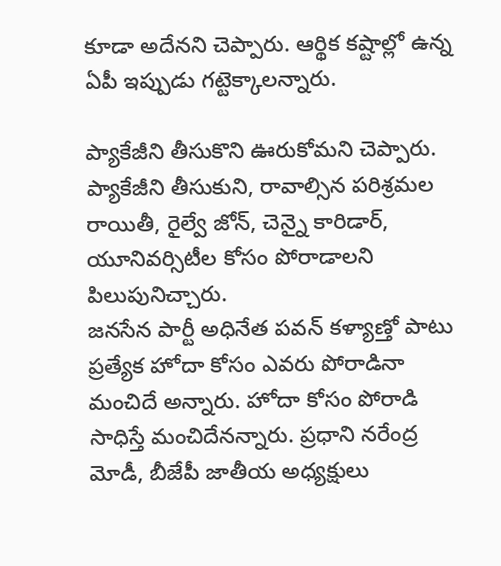కూడా అదేనని చెప్పారు. ఆర్థిక కష్టాల్లో ఉన్న ఏపీ ఇప్పుడు గట్టెక్కాలన్నారు.

ప్యాకేజీని తీసుకొని ఊరుకోమని చెప్పారు. ప్యాకేజీని తీసుకుని, రావాల్సిన పరిశ్రమల రాయితీ, రైల్వే జోన్, చెన్నై కారిడార్, యూనివర్సిటీల కోసం పోరాడాలని పిలుపునిచ్చారు.
జనసేన పార్టీ అధినేత పవన్ కళ్యాణ్తో పాటు ప్రత్యేక హోదా కోసం ఎవరు పోరాడినా మంచిదే అన్నారు. హోదా కోసం పోరాడి సాధిస్తే మంచిదేనన్నారు. ప్రధాని నరేంద్ర మోడీ, బీజేపీ జాతీయ అధ్యక్షులు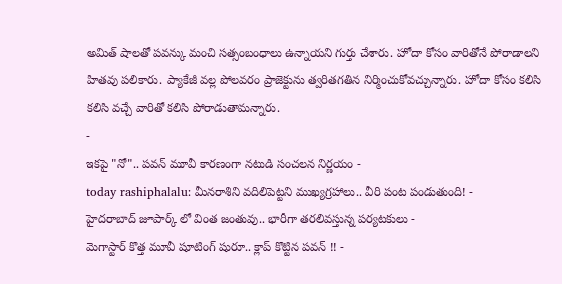అమిత్ షాలతో పవన్కు మంచి సత్సంబంధాలు ఉన్నాయని గుర్తు చేశారు. హోదా కోసం వారితోనే పోరాడాలని హితవు పలికారు. ప్యాకేజీ వల్ల పోలవరం ప్రాజెక్టును త్వరితగతిన నిర్మించుకోవచ్చున్నారు. హోదా కోసం కలిసి కలిసి వచ్చే వారితో కలిసి పోరాడుతామన్నారు.
-
ఇకపై "నో".. పవన్ మూవీ కారణంగా నటుడి సంచలన నిర్ణయం -
today rashiphalalu: మీనరాశిని వదిలిపెట్టని ముఖ్యగ్రహాలు.. వీరి పంట పండుతుంది! -
హైదరాబాద్ జూపార్క్ లో వింత జంతువు.. భారీగా తరలివస్తున్న పర్యటకులు -
మెగాస్టార్ కొత్త మూవీ షూటింగ్ షురూ.. క్లాప్ కొట్టిన పవన్ !! -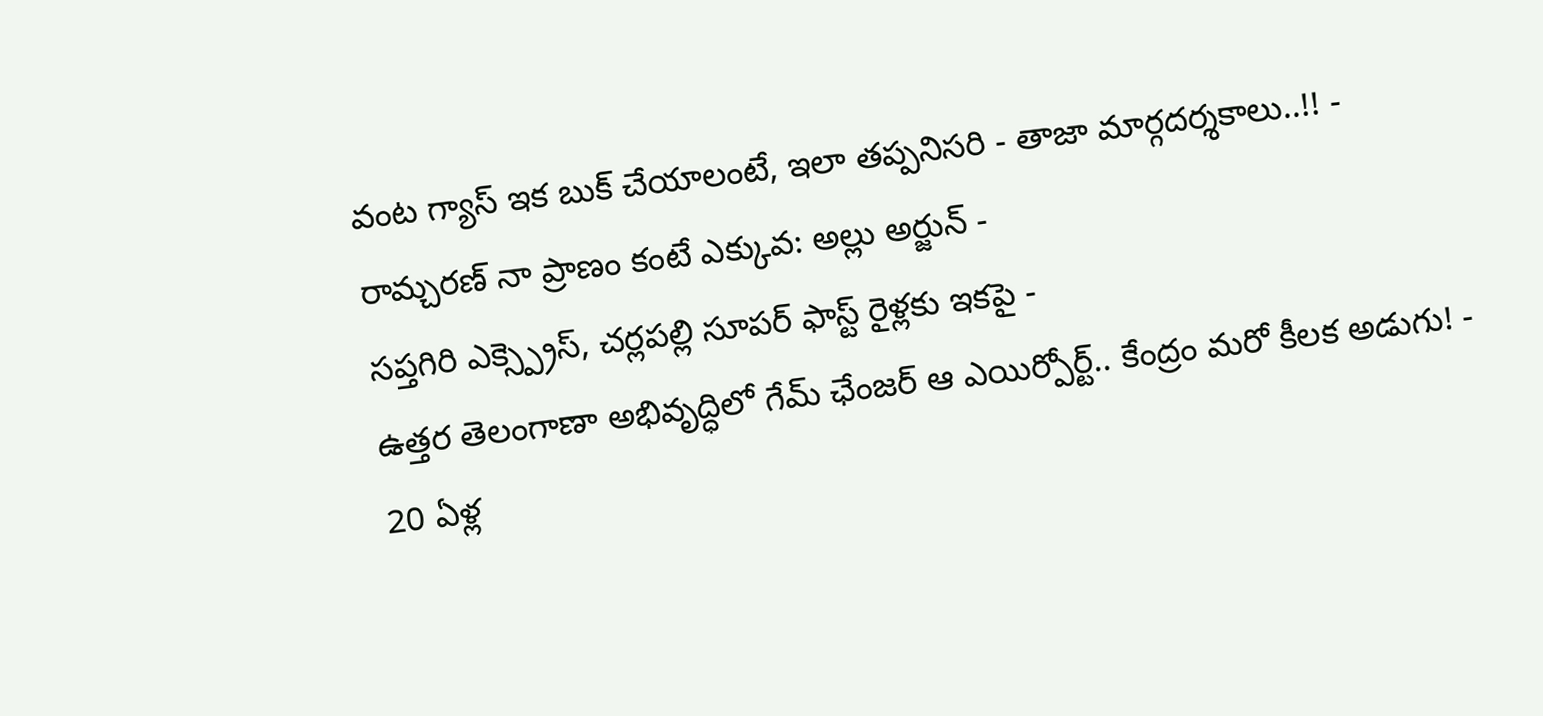వంట గ్యాస్ ఇక బుక్ చేయాలంటే, ఇలా తప్పనిసరి - తాజా మార్గదర్శకాలు..!! -
రామ్చరణ్ నా ప్రాణం కంటే ఎక్కువ: అల్లు అర్జున్ -
సప్తగిరి ఎక్స్ప్రెస్, చర్లపల్లి సూపర్ ఫాస్ట్ రైళ్లకు ఇకపై -
ఉత్తర తెలంగాణా అభివృద్ధిలో గేమ్ ఛేంజర్ ఆ ఎయిర్పోర్ట్.. కేంద్రం మరో కీలక అడుగు! -
20 ఏళ్ల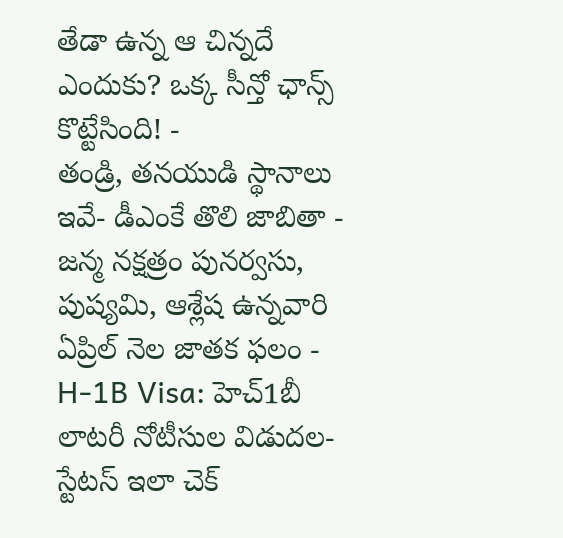తేడా ఉన్న ఆ చిన్నదే ఎందుకు? ఒక్క సీన్తో ఛాన్స్ కొట్టేసింది! -
తండ్రి, తనయుడి స్థానాలు ఇవే- డీఎంకే తొలి జాబితా -
జన్మ నక్షత్రం పునర్వసు, పుష్యమి, ఆశ్లేష ఉన్నవారి ఏప్రిల్ నెల జాతక ఫలం -
H-1B Visa: హెచ్1బీ లాటరీ నోటీసుల విడుదల-స్టేటస్ ఇలా చెక్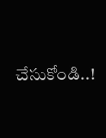చేసుకోండి..!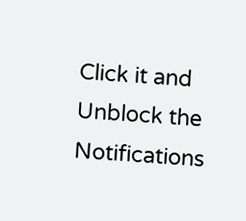Click it and Unblock the Notifications